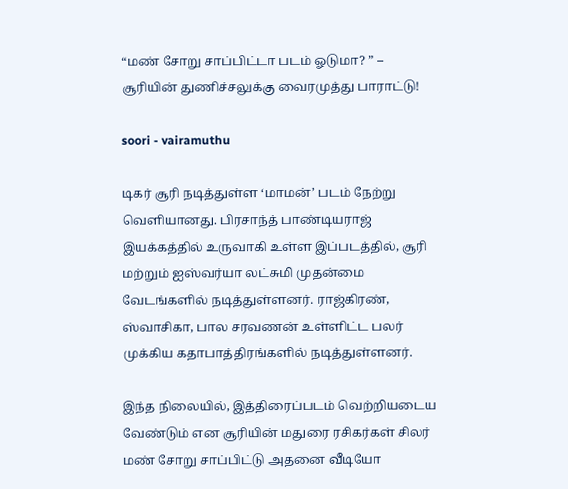“மண் சோறு சாப்பிட்டா படம் ஓடுமா? ” – சூரியின் துணிச்சலுக்கு வைரமுத்து பாராட்டு!

soori - vairamuthu

டிகர் சூரி நடித்துள்ள ‘மாமன்’ படம் நேற்று வெளியானது. பிரசாந்த் பாண்டியராஜ் இயக்கத்தில் உருவாகி உள்ள இப்படத்தில், சூரி மற்றும் ஐஸ்வர்யா லட்சுமி முதன்மை வேடங்களில் நடித்துள்ளனர். ராஜ்கிரண், ஸ்வாசிகா, பால சரவணன் உள்ளிட்ட பலர் முக்கிய கதாபாத்திரங்களில் நடித்துள்ளனர்.

இந்த நிலையில், இத்திரைப்படம் வெற்றியடைய வேண்டும் என சூரியின் மதுரை ரசிகர்கள் சிலர் மண் சோறு சாப்பிட்டு அதனை வீடியோ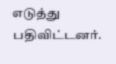எடுத்து பதிவிட்டனர்.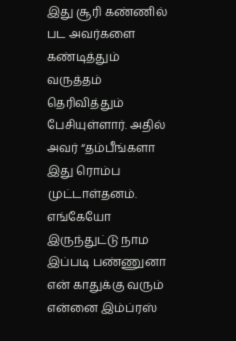இது சூரி கண்ணில் பட அவர்களை கண்டித்தும் வருத்தம் தெரிவித்தும் பேசியுள்ளார். அதில் அவர் “தம்பீங்களா இது ரொம்ப முட்டாள்தனம். எங்கேயோ இருந்துட்டு நாம இப்படி பண்ணுனா என் காதுக்கு வரும் என்னை இம்ப்ரஸ்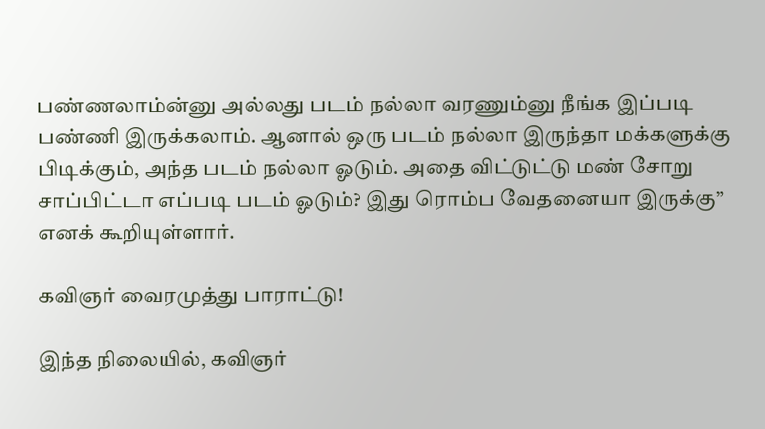பண்ணலாம்ன்னு அல்லது படம் நல்லா வரணும்னு நீங்க இப்படி பண்ணி இருக்கலாம். ஆனால் ஒரு படம் நல்லா இருந்தா மக்களுக்கு பிடிக்கும், அந்த படம் நல்லா ஓடும். அதை விட்டுட்டு மண் சோறு சாப்பிட்டா எப்படி படம் ஓடும்? இது ரொம்ப வேதனையா இருக்கு” எனக் கூறியுள்ளார்.

கவிஞர் வைரமுத்து பாராட்டு!

இந்த நிலையில், கவிஞர்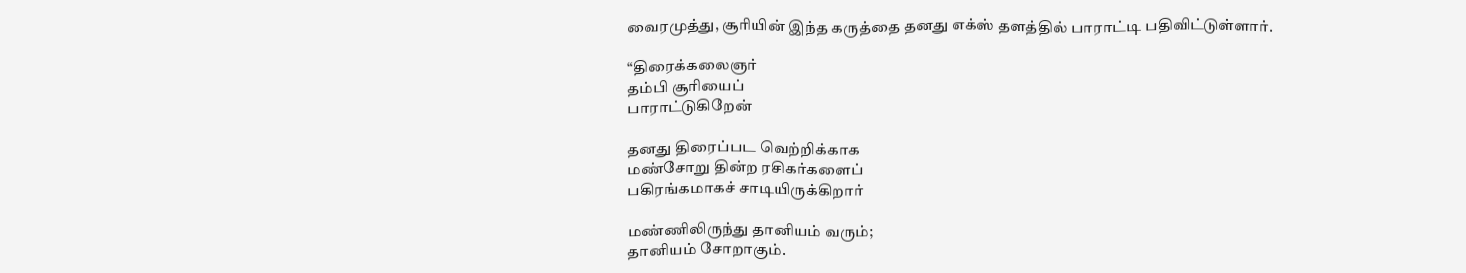வைரமுத்து, சூரியின் இந்த கருத்தை தனது எக்ஸ் தளத்தில் பாராட்டி பதிவிட்டுள்ளார்.

“திரைக்கலைஞர்
தம்பி சூரியைப்
பாராட்டுகிறேன்

தனது திரைப்பட வெற்றிக்காக
மண்சோறு தின்ற ரசிகர்களைப்
பகிரங்கமாகச் சாடியிருக்கிறார்

மண்ணிலிருந்து தானியம் வரும்;
தானியம் சோறாகும்.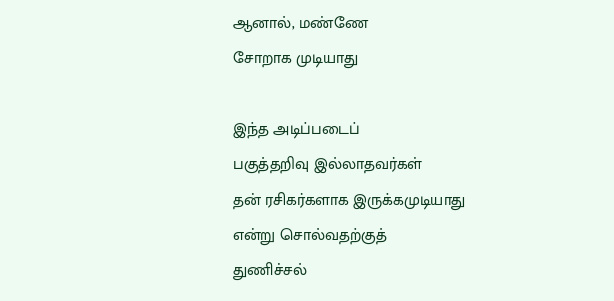ஆனால், மண்ணே
சோறாக முடியாது

இந்த அடிப்படைப்
பகுத்தறிவு இல்லாதவர்கள்
தன் ரசிகர்களாக இருக்கமுடியாது
என்று சொல்வதற்குத்
துணிச்சல்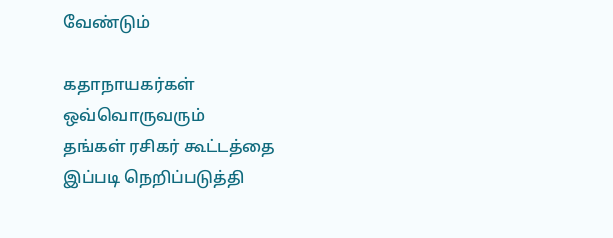வேண்டும்

கதாநாயகர்கள் ஒவ்வொருவரும்
தங்கள் ரசிகர் கூட்டத்தை
இப்படி நெறிப்படுத்தி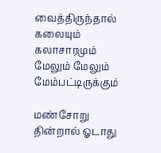வைத்திருந்தால்
கலையும் கலாசாரமும்
மேலும் மேலும் மேம்பட்டிருக்கும்

மண்சோறு தின்றால் ஓடாது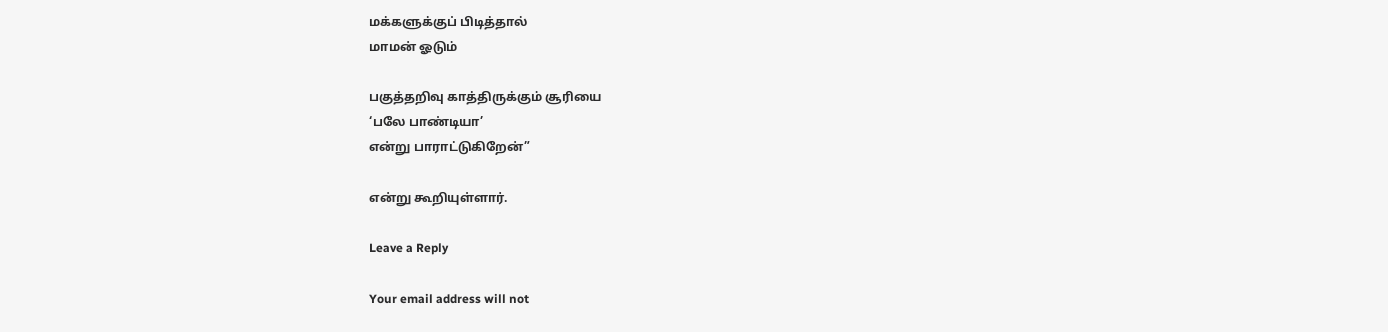மக்களுக்குப் பிடித்தால்
மாமன் ஓடும்

பகுத்தறிவு காத்திருக்கும் சூரியை
‘பலே பாண்டியா’
என்று பாராட்டுகிறேன்”

என்று கூறியுள்ளார்.

Leave a Reply

Your email address will not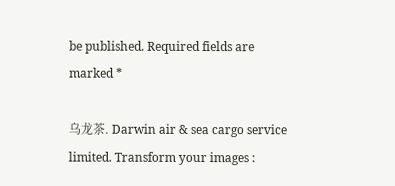be published. Required fields are marked *

乌龙茶. Darwin air & sea cargo service limited. Transform your images :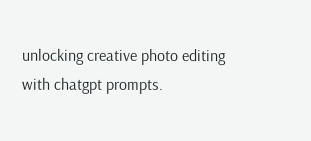unlocking creative photo editing with chatgpt prompts.